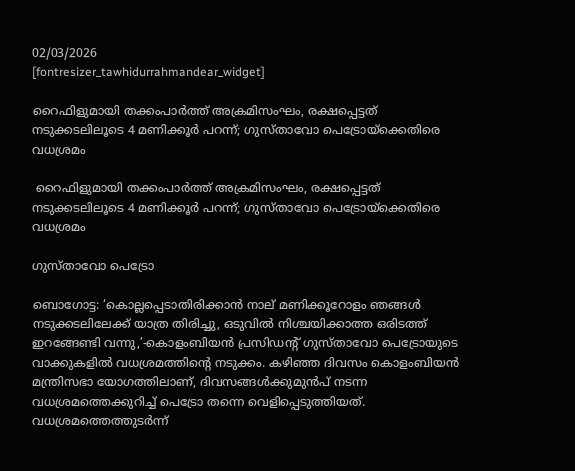02/03/2026
[fontresizer_tawhidurrahmandear_widget]

റൈഫിളുമായി തക്കംപാര്‍ത്ത് അക്രമിസംഘം, രക്ഷപ്പെട്ടത് നടുക്കടലിലൂടെ 4 മണിക്കൂർ പറന്ന്; ഗുസ്‌താവോ പെട്രോയ്‌ക്കെതിരെ വധശ്രമം

 റൈഫിളുമായി തക്കംപാര്‍ത്ത് അക്രമിസംഘം, രക്ഷപ്പെട്ടത് നടുക്കടലിലൂടെ 4 മണിക്കൂർ പറന്ന്; ഗുസ്‌താവോ പെട്രോയ്‌ക്കെതിരെ വധശ്രമം

ഗുസ്താവോ പെട്രോ

ബൊഗോട്ട: ‘കൊല്ലപ്പെടാതിരിക്കാൻ നാല് മണിക്കൂറോളം ഞങ്ങൾ നടുക്കടലിലേക്ക് യാത്ര തിരിച്ചു, ഒടുവിൽ നിശ്ചയിക്കാത്ത ഒരിടത്ത് ഇറങ്ങേണ്ടി വന്നു,’-കൊളംബിയൻ പ്രസിഡന്റ് ഗുസ്താവോ പെട്രോയുടെ വാക്കുകളിൽ വധശ്രമത്തിന്റെ നടുക്കം. കഴിഞ്ഞ ദിവസം കൊളംബിയൻ മന്ത്രിസഭാ യോഗത്തിലാണ്, ദിവസങ്ങൾക്കുമുൻപ് നടന്ന വധശ്രമത്തെക്കുറിച്ച് പെട്രോ തന്നെ വെളിപ്പെടുത്തിയത്. വധശ്രമത്തെത്തുടർന്ന്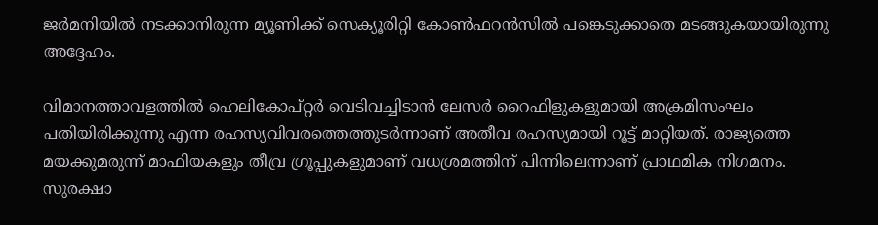ജർമനിയിൽ നടക്കാനിരുന്ന മ്യൂണിക്ക് സെക്യൂരിറ്റി കോൺഫറൻസിൽ പങ്കെടുക്കാതെ മടങ്ങുകയായിരുന്നു അദ്ദേഹം.

വിമാനത്താവളത്തിൽ ഹെലികോപ്റ്റർ വെടിവച്ചിടാൻ ലേസർ റൈഫിളുകളുമായി അക്രമിസംഘം പതിയിരിക്കുന്നു എന്ന രഹസ്യവിവരത്തെത്തുടർന്നാണ് അതീവ രഹസ്യമായി റൂട്ട് മാറ്റിയത്. രാജ്യത്തെ മയക്കുമരുന്ന് മാഫിയകളും തീവ്ര ഗ്രൂപ്പുകളുമാണ് വധശ്രമത്തിന് പിന്നിലെന്നാണ് പ്രാഥമിക നിഗമനം. സുരക്ഷാ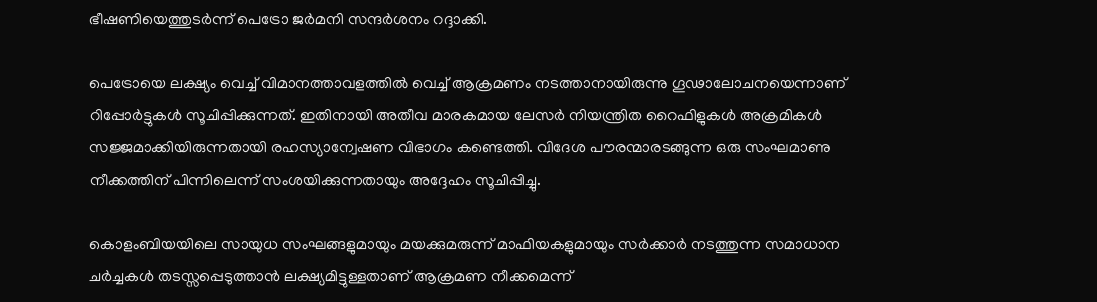ഭീഷണിയെത്തുടർന്ന് പെട്രോ ജർമനി സന്ദർശനം റദ്ദാക്കി.

പെട്രോയെ ലക്ഷ്യം വെച്ച് വിമാനത്താവളത്തിൽ വെച്ച് ആക്രമണം നടത്താനായിരുന്നു ഗൂഢാലോചനയെന്നാണ് റിപ്പോർട്ടുകൾ സൂചിപ്പിക്കുന്നത്. ഇതിനായി അതീവ മാരകമായ ലേസർ നിയന്ത്രിത റൈഫിളുകൾ അക്രമികൾ സജ്ജമാക്കിയിരുന്നതായി രഹസ്യാന്വേഷണ വിഭാഗം കണ്ടെത്തി. വിദേശ പൗരന്മാരടങ്ങുന്ന ഒരു സംഘമാണു നീക്കത്തിന് പിന്നിലെന്ന് സംശയിക്കുന്നതായും അദ്ദേഹം സൂചിപ്പിച്ചു.

കൊളംബിയയിലെ സായുധ സംഘങ്ങളുമായും മയക്കുമരുന്ന് മാഫിയകളുമായും സർക്കാർ നടത്തുന്ന സമാധാന ചർച്ചകൾ തടസ്സപ്പെടുത്താൻ ലക്ഷ്യമിട്ടുള്ളതാണ് ആക്രമണ നീക്കമെന്ന്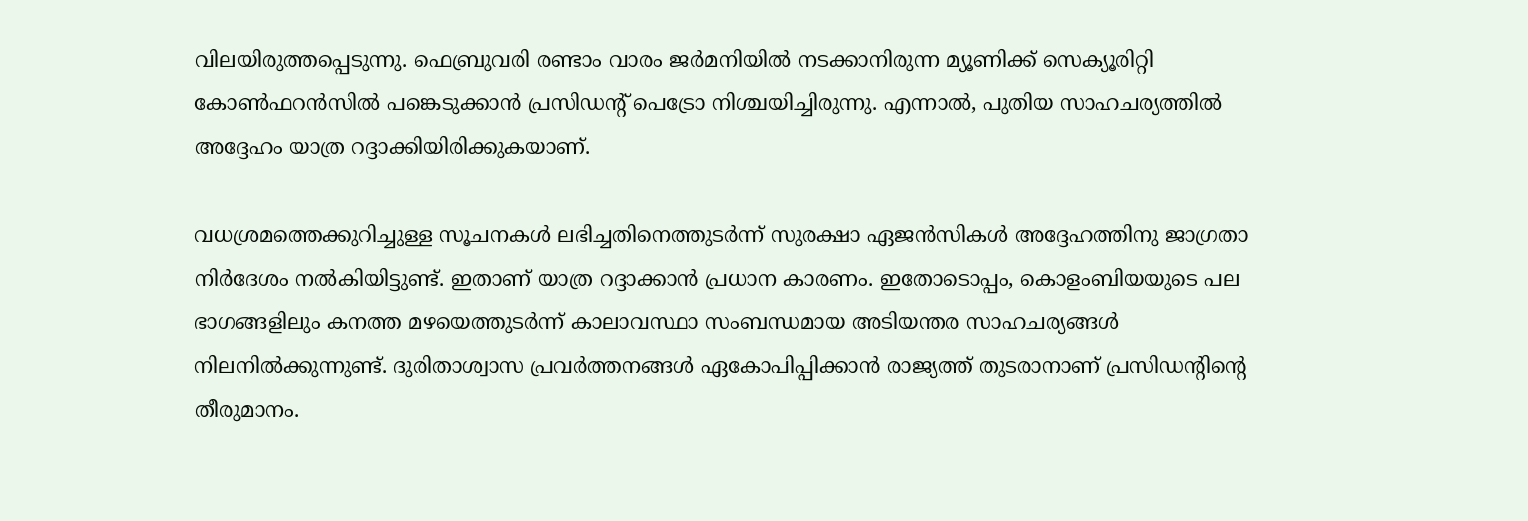വിലയിരുത്തപ്പെടുന്നു. ഫെബ്രുവരി രണ്ടാം വാരം ജർമനിയിൽ നടക്കാനിരുന്ന മ്യൂണിക്ക് സെക്യൂരിറ്റി കോൺഫറൻസിൽ പങ്കെടുക്കാൻ പ്രസിഡന്റ് പെട്രോ നിശ്ചയിച്ചിരുന്നു. എന്നാൽ, പുതിയ സാഹചര്യത്തിൽ അദ്ദേഹം യാത്ര റദ്ദാക്കിയിരിക്കുകയാണ്.

വധശ്രമത്തെക്കുറിച്ചുള്ള സൂചനകൾ ലഭിച്ചതിനെത്തുടർന്ന് സുരക്ഷാ ഏജൻസികൾ അദ്ദേഹത്തിനു ജാഗ്രതാ നിർദേശം നൽകിയിട്ടുണ്ട്. ഇതാണ് യാത്ര റദ്ദാക്കാൻ പ്രധാന കാരണം. ഇതോടൊപ്പം, കൊളംബിയയുടെ പല ഭാഗങ്ങളിലും കനത്ത മഴയെത്തുടർന്ന് കാലാവസ്ഥാ സംബന്ധമായ അടിയന്തര സാഹചര്യങ്ങൾ നിലനിൽക്കുന്നുണ്ട്. ദുരിതാശ്വാസ പ്രവർത്തനങ്ങൾ ഏകോപിപ്പിക്കാൻ രാജ്യത്ത് തുടരാനാണ് പ്രസിഡന്റിന്റെ തീരുമാനം.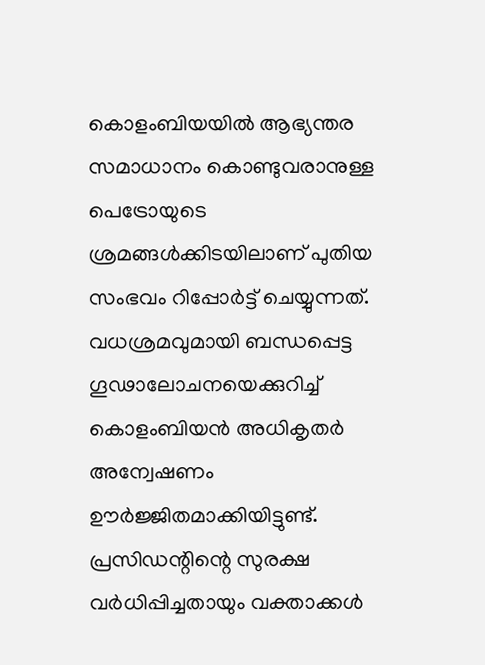കൊളംബിയയിൽ ആഭ്യന്തര സമാധാനം കൊണ്ടുവരാനുള്ള പെട്രോയുടെ ശ്രമങ്ങൾക്കിടയിലാണ് പുതിയ സംഭവം റിപ്പോർട്ട് ചെയ്യുന്നത്. വധശ്രമവുമായി ബന്ധപ്പെട്ട ഗൂഢാലോചനയെക്കുറിച്ച് കൊളംബിയൻ അധികൃതർ അന്വേഷണം ഊർജ്ജിതമാക്കിയിട്ടുണ്ട്. പ്രസിഡന്റിന്റെ സുരക്ഷ വർധിപ്പിച്ചതായും വക്താക്കൾ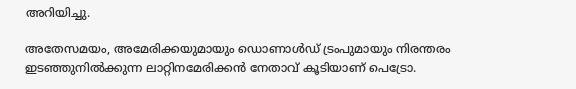അറിയിച്ചു.

അതേസമയം, അമേരിക്കയുമായും ഡൊണാൾഡ് ട്രംപുമായും നിരന്തരം ഇടഞ്ഞുനിൽക്കുന്ന ലാറ്റിനമേരിക്കൻ നേതാവ് കൂടിയാണ് പെട്രോ.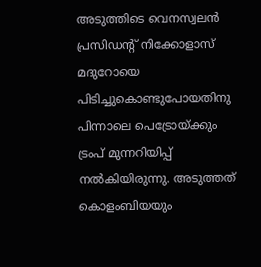അടുത്തിടെ വെനസ്വലൻ പ്രസിഡന്റ് നിക്കോളാസ് മദുറോയെ പിടിച്ചുകൊണ്ടുപോയതിനു പിന്നാലെ പെട്രോയ്ക്കും ട്രംപ് മുന്നറിയിപ്പ് നൽകിയിരുന്നു. അടുത്തത് കൊളംബിയയും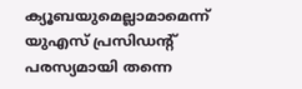ക്യൂബയുമെല്ലാമാമെന്ന് യുഎസ് പ്രസിഡന്റ് പരസ്യമായി തന്നെ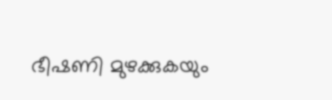ഭീഷണി മുഴക്കുകയും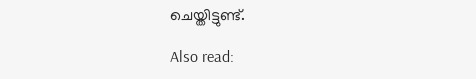ചെയ്തിട്ടുണ്ട്.

Also read: